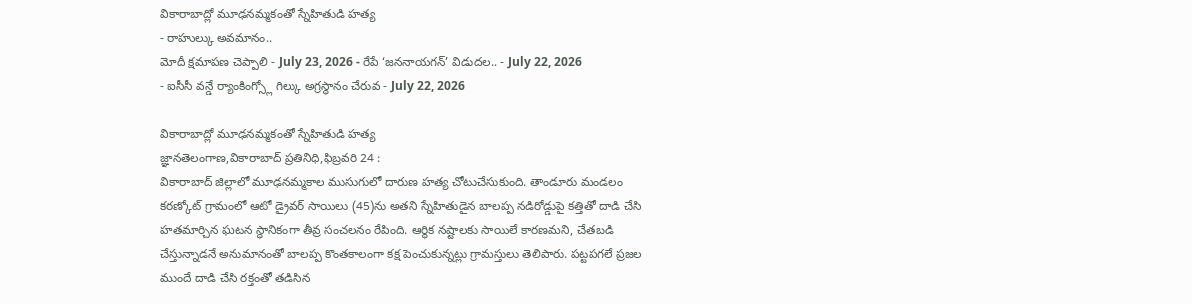వికారాబాద్లో మూఢనమ్మకంతో స్నేహితుడి హత్య
- రాహుల్కు అవమానం..
మోదీ క్షమాపణ చెప్పాలి - July 23, 2026 - రేపే ‘జననాయగన్’ విడుదల.. - July 22, 2026
- ఐసీసీ వన్డే ర్యాంకింగ్స్లో గిల్కు అగ్రస్థానం చేరువ - July 22, 2026

వికారాబాద్లో మూఢనమ్మకంతో స్నేహితుడి హత్య
జ్ఞానతెలంగాణ,వికారాబాద్ ప్రతినిధి,ఫిబ్రవరి 24 :
వికారాబాద్ జిల్లాలో మూఢనమ్మకాల ముసుగులో దారుణ హత్య చోటుచేసుకుంది. తాండూరు మండలం కరణ్కోట్ గ్రామంలో ఆటో డ్రైవర్ సాయిలు (45)ను అతని స్నేహితుడైన బాలప్ప నడిరోడ్డుపై కత్తితో దాడి చేసి హతమార్చిన ఘటన స్థానికంగా తీవ్ర సంచలనం రేపింది. ఆర్థిక నష్టాలకు సాయిలే కారణమని, చేతబడి చేస్తున్నాడనే అనుమానంతో బాలప్ప కొంతకాలంగా కక్ష పెంచుకున్నట్లు గ్రామస్తులు తెలిపారు. పట్టపగలే ప్రజల ముందే దాడి చేసి రక్తంతో తడిసిన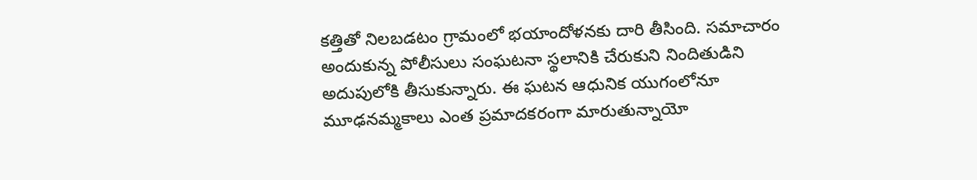కత్తితో నిలబడటం గ్రామంలో భయాందోళనకు దారి తీసింది. సమాచారం అందుకున్న పోలీసులు సంఘటనా స్థలానికి చేరుకుని నిందితుడిని అదుపులోకి తీసుకున్నారు. ఈ ఘటన ఆధునిక యుగంలోనూ మూఢనమ్మకాలు ఎంత ప్రమాదకరంగా మారుతున్నాయో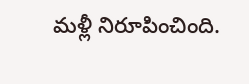మళ్లీ నిరూపించింది.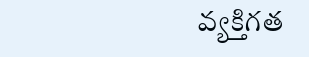వ్యక్తిగత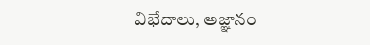విభేదాలు, అజ్ఞానం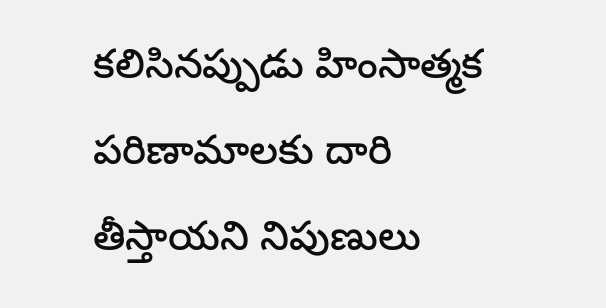కలిసినప్పుడు హింసాత్మక పరిణామాలకు దారి తీస్తాయని నిపుణులు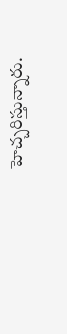హెచ్చరిస్తున్నారు.